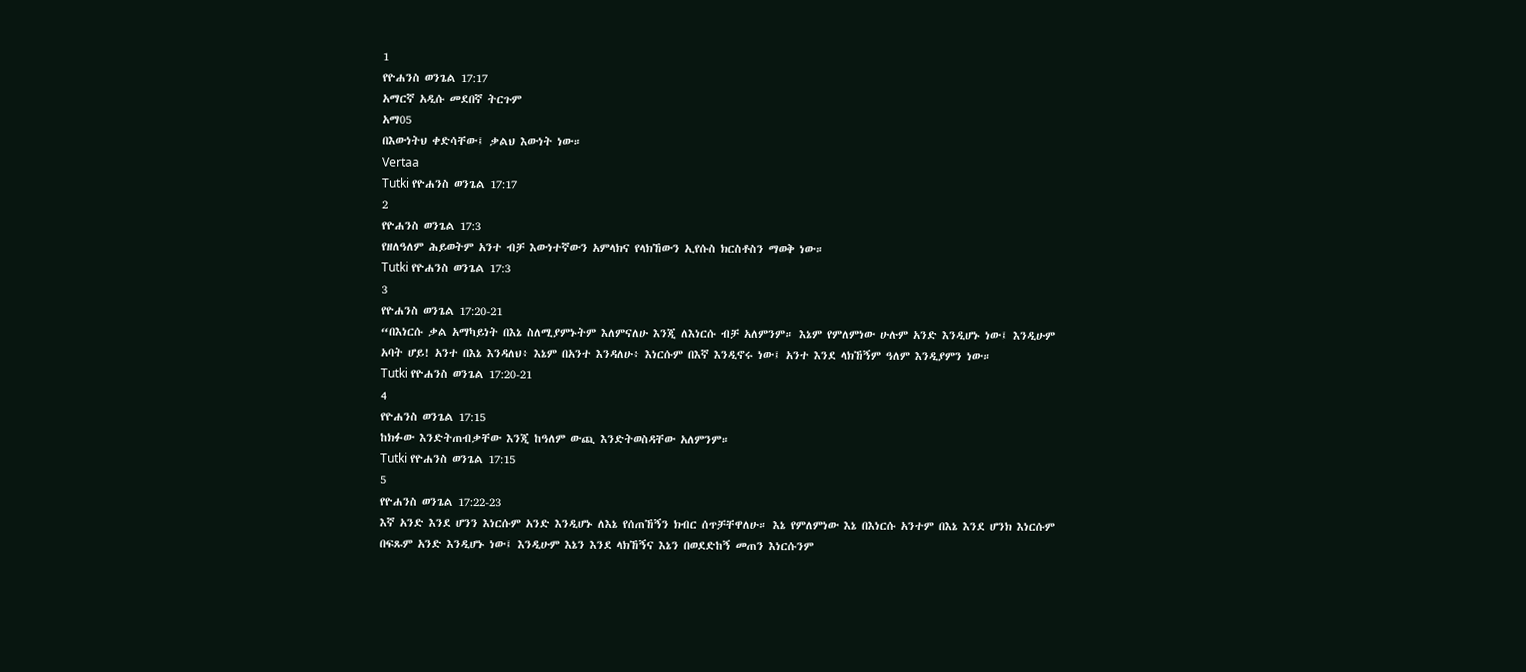1
የዮሐንስ ወንጌል 17:17
አማርኛ አዲሱ መደበኛ ትርጉም
አማ05
በእውነትህ ቀድሳቸው፤ ቃልህ እውነት ነው።
Vertaa
Tutki የዮሐንስ ወንጌል 17:17
2
የዮሐንስ ወንጌል 17:3
የዘለዓለም ሕይወትም አንተ ብቻ እውነተኛውን አምላክና የላክኸውን ኢየሱስ ክርስቶስን ማወቅ ነው።
Tutki የዮሐንስ ወንጌል 17:3
3
የዮሐንስ ወንጌል 17:20-21
“በእነርሱ ቃል አማካይነት በእኔ ስለሚያምኑትም እለምናለሁ እንጂ ለእነርሱ ብቻ አለምንም። እኔም የምለምነው ሁሉም አንድ እንዲሆኑ ነው፤ እንዲሁም አባት ሆይ! አንተ በእኔ እንዳለህ፥ እኔም በአንተ እንዳለሁ፥ እነርሱም በእኛ እንዲኖሩ ነው፤ አንተ እንደ ላክኸኝም ዓለም እንዲያምን ነው።
Tutki የዮሐንስ ወንጌል 17:20-21
4
የዮሐንስ ወንጌል 17:15
ከክፉው እንድትጠብቃቸው እንጂ ከዓለም ውጪ እንድትወስዳቸው አለምንም።
Tutki የዮሐንስ ወንጌል 17:15
5
የዮሐንስ ወንጌል 17:22-23
እኛ አንድ እንደ ሆንን እነርሱም አንድ እንዲሆኑ ለእኔ የሰጠኸኝን ክብር ሰጥቻቸዋለሁ። እኔ የምለምነው እኔ በእነርሱ አንተም በእኔ እንደ ሆንክ እነርሱም በፍጹም አንድ እንዲሆኑ ነው፤ እንዲሁም እኔን እንደ ላክኸኝና እኔን በወደድከኝ መጠን እነርሱንም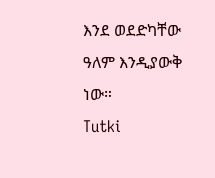እንደ ወደድካቸው ዓለም እንዲያውቅ ነው።
Tutki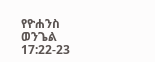የዮሐንስ ወንጌል 17:22-23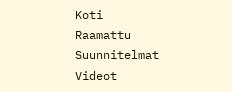Koti
Raamattu
Suunnitelmat
Videot